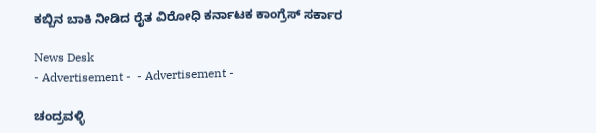ಕಬ್ಬಿನ ಬಾಕಿ ನೀಡಿದ ರೈತ ವಿರೋಧಿ ಕರ್ನಾಟಕ ಕಾಂಗ್ರೆಸ್ ಸರ್ಕಾರ

News Desk
- Advertisement -  - Advertisement -

ಚಂದ್ರವಳ್ಳಿ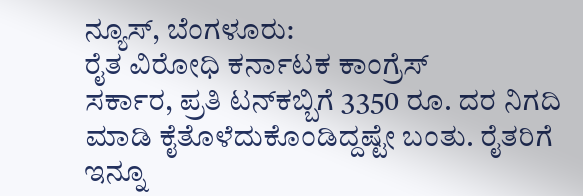ನ್ಯೂಸ್, ಬೆಂಗಳೂರು:
ರೈತ ವಿರೋಧಿ ಕರ್ನಾಟಕ ಕಾಂಗ್ರೆಸ್
ಸರ್ಕಾರ, ಪ್ರತಿ ಟನ್‌ಕಬ್ಬಿಗೆ 3350 ರೂ. ದರ ನಿಗದಿ ಮಾಡಿ ಕೈತೊಳೆದುಕೊಂಡಿದ್ದಷ್ಟೇ ಬಂತು. ರೈತರಿಗೆ ಇನ್ನೂ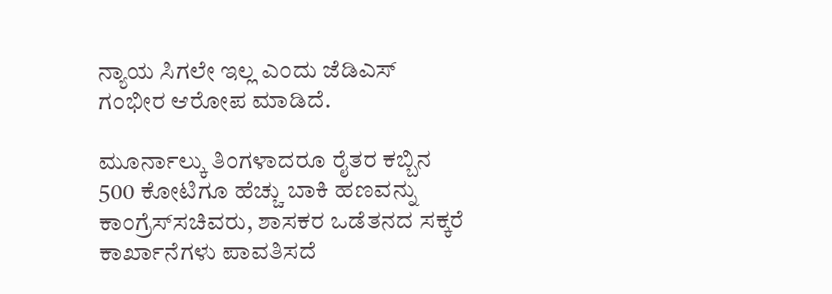ನ್ಯಾಯ ಸಿಗಲೇ ಇಲ್ಲ ಎಂದು ಜೆಡಿಎಸ್ ಗಂಭೀರ ಆರೋಪ ಮಾಡಿದೆ.

ಮೂರ್ನಾಲ್ಕು ತಿಂಗಳಾದರೂ ರೈತರ ಕಬ್ಬಿನ 500 ಕೋಟಿಗೂ ಹೆಚ್ಚು ಬಾಕಿ ಹಣವನ್ನು ಕಾಂಗ್ರೆಸ್‌ಸಚಿವರು, ಶಾಸಕರ ಒಡೆತನದ ಸಕ್ಕರೆ ಕಾರ್ಖಾನೆಗಳು ಪಾವತಿಸದೆ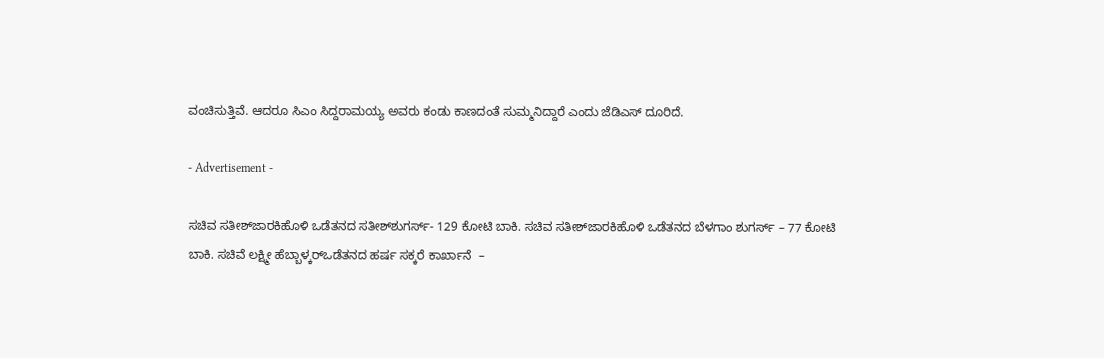ವಂಚಿಸುತ್ತಿವೆ. ಆದರೂ ಸಿಎಂ ಸಿದ್ದರಾಮಯ್ಯ ಅವರು ಕಂಡು ಕಾಣದಂತೆ ಸುಮ್ಮನಿದ್ದಾರೆ ಎಂದು ಜೆಡಿಎಸ್ ದೂರಿದೆ.

- Advertisement -

ಸಚಿವ ಸತೀಶ್‌ಜಾರಕಿಹೊಳಿ ಒಡೆತನದ ಸತೀಶ್‌ಶುಗರ್ಸ್‌- 129 ಕೋಟಿ ಬಾಕಿ. ಸಚಿವ ಸತೀಶ್‌ಜಾರಕಿಹೊಳಿ ಒಡೆತನದ ಬೆಳಗಾಂ ಶುಗರ್ಸ್‌ – 77 ಕೋಟಿ ಬಾಕಿ. ಸಚಿವೆ ಲಕ್ಷ್ಮೀ ಹೆಬ್ಬಾಳ್ಕರ್‌ಒಡೆತನದ ಹರ್ಷ ಸಕ್ಕರೆ ಕಾರ್ಖಾನೆ  –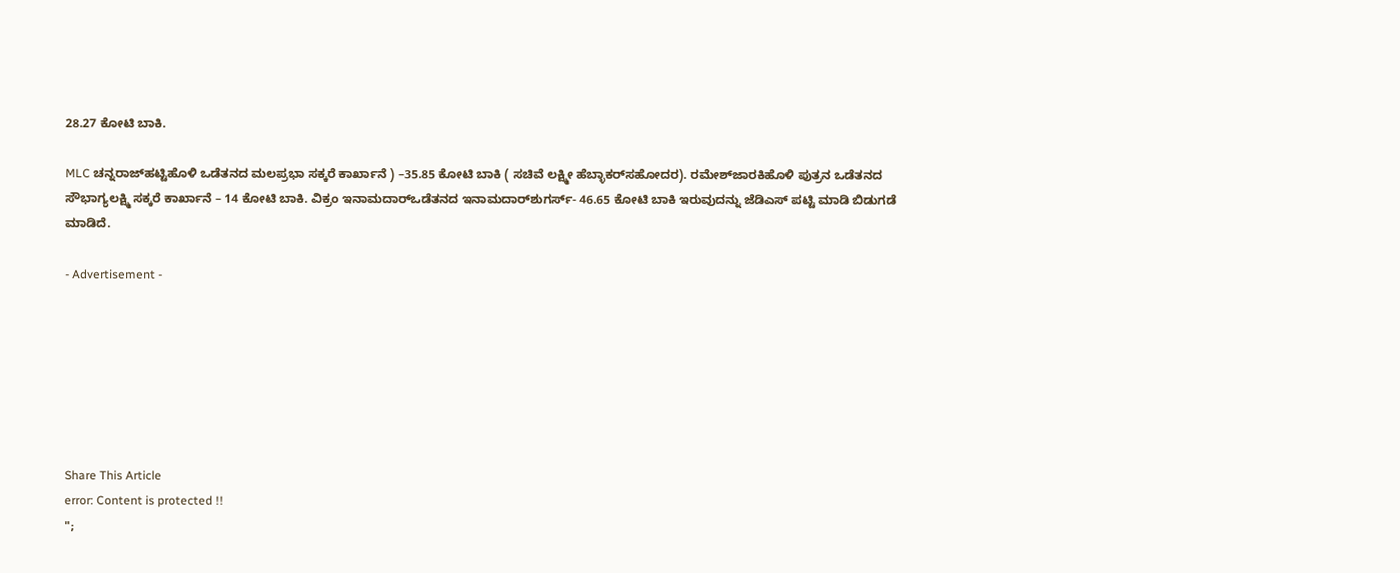28.27 ಕೋಟಿ ಬಾಕಿ.

MLC ಚನ್ನರಾಜ್‌ಹಟ್ಟಿಹೊಳಿ ಒಡೆತನದ ಮಲಪ್ರಭಾ ಸಕ್ಕರೆ ಕಾರ್ಖಾನೆ ) –35.85 ಕೋಟಿ ಬಾಕಿ ( ಸಚಿವೆ ಲಕ್ಷ್ಮೀ ಹೆಬ್ಳಾಕರ್‌ಸಹೋದರ). ರಮೇಶ್‌ಜಾರಕಿಹೊಳಿ ಪುತ್ರನ ಒಡೆತನದ ಸೌಭಾಗ್ಯಲಕ್ಷ್ಮಿ ಸಕ್ಕರೆ ಕಾರ್ಖಾನೆ – 14 ಕೋಟಿ ಬಾಕಿ. ವಿಕ್ರಂ ಇನಾಮದಾರ್‌ಒಡೆತನದ ಇನಾಮದಾರ್‌ಶುಗರ್ಸ್‌- 46.65 ಕೋಟಿ ಬಾಕಿ ಇರುವುದನ್ನು ಜೆಡಿಎಸ್ ಪಟ್ಟಿ ಮಾಡಿ ಬಿಡುಗಡೆ ಮಾಡಿದೆ.

- Advertisement -







Share This Article
error: Content is protected !!
";